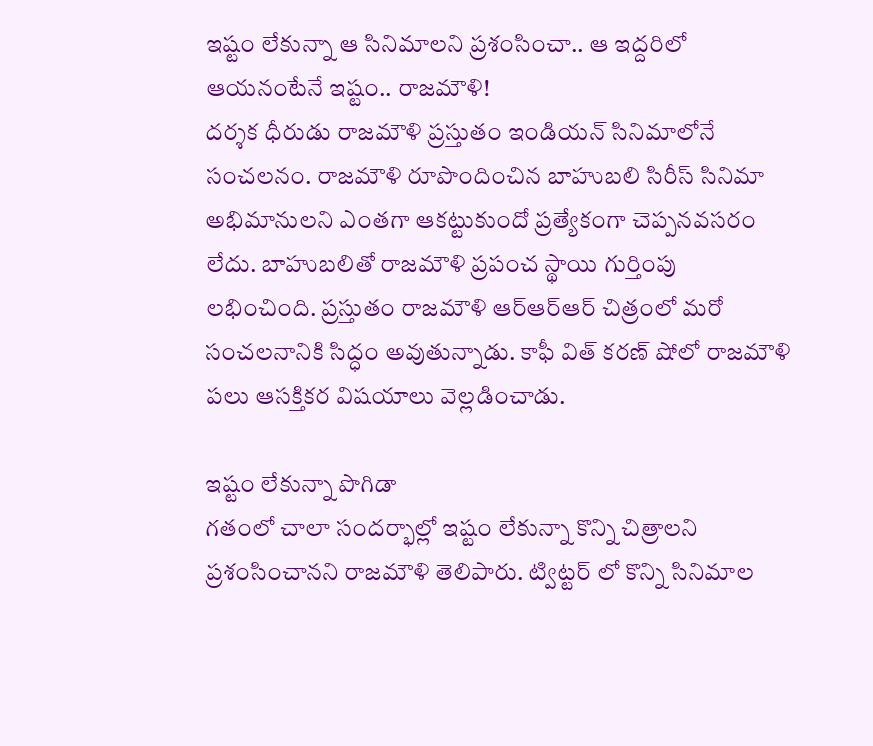ఇష్టం లేకున్నా ఆ సినిమాలని ప్రశంసించా.. ఆ ఇద్దరిలో ఆయనంటేనే ఇష్టం.. రాజమౌళి!
దర్శక ధీరుడు రాజమౌళి ప్రస్తుతం ఇండియన్ సినిమాలోనే సంచలనం. రాజమౌళి రూపొందించిన బాహుబలి సిరీస్ సినిమా అభిమానులని ఎంతగా ఆకట్టుకుందో ప్రత్యేకంగా చెప్పనవసరం లేదు. బాహుబలితో రాజమౌళి ప్రపంచ స్థాయి గుర్తింపు లభించింది. ప్రస్తుతం రాజమౌళి ఆర్ఆర్ఆర్ చిత్రంలో మరో సంచలనానికి సిద్ధం అవుతున్నాడు. కాఫీ విత్ కరణ్ షోలో రాజమౌళి పలు ఆసక్తికర విషయాలు వెల్లడించాడు.

ఇష్టం లేకున్నా పొగిడా
గతంలో చాలా సందర్భాల్లో ఇష్టం లేకున్నా కొన్ని చిత్రాలని ప్రశంసించానని రాజమౌళి తెలిపారు. ట్విట్టర్ లో కొన్ని సినిమాల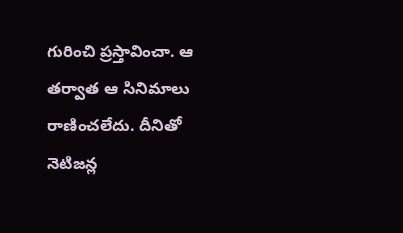గురించి ప్రస్తావించా. ఆ తర్వాత ఆ సినిమాలు రాణించలేదు. దీనితో నెటిజన్ల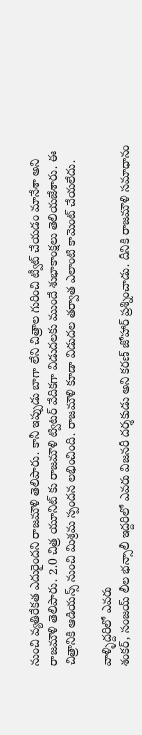నుంచి వ్యతిరేకత ఎదురైందని రాజమౌళి తెలిపారు. కానీ ఇప్పుడు బాగా లేని చిత్రాల గురించి ట్వీట్ చేయడం మానేశా అని రాజమౌళి తెలిపారు. 2.0 చిత్ర యూనిట్ కు రాజమౌళి ట్విటర్ వేదికగా విడుదలకు ముందే శుభాకాంక్షలు తెలియజేశారు. ఈ చిత్రానికి ఆడియన్స్ నుంచి మిశ్రమ స్పందన లభించింది. రాజమౌళి కూడా విడుదల తర్వాత ఎలాంటి కామెంట్ చేయలేదు.

వాళ్ళిద్దరిలో ఎవరు
శంకర్, సంజయ్ లీల భన్సాలీ ఇద్దరిలో ఎవరు విజనరీ దర్శకుడు అని కరణ్ జోహార్ ప్రశ్నించాడు. దీనికి రాజమౌళి సమాధానం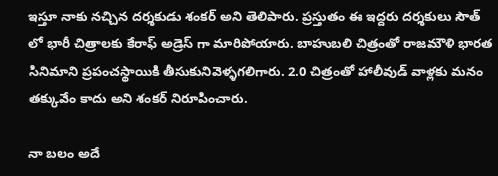ఇస్తూ నాకు నచ్చిన దర్శకుడు శంకర్ అని తెలిపారు. ప్రస్తుతం ఈ ఇద్దరు దర్శకులు సౌత్ లో భారీ చిత్రాలకు కేరాఫ్ అడ్రెస్ గా మారిపోయారు. బాహుబలి చిత్రంతో రాజమౌళి భారత సినిమాని ప్రపంచస్థాయికి తీసుకునివెళ్ళగలిగారు. 2.0 చిత్రంతో హాలీవుడ్ వాళ్లకు మనం తక్కువేం కాదు అని శంకర్ నిరూపించారు.

నా బలం అదే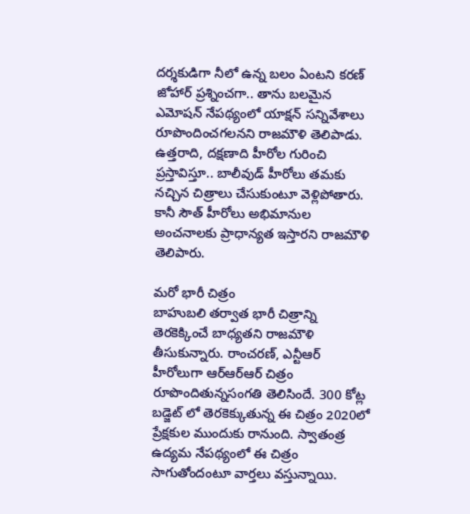దర్శకుడిగా నీలో ఉన్న బలం ఏంటని కరణ్ జోహార్ ప్రశ్నించగా.. తాను బలమైన ఎమోషన్ నేపథ్యంలో యాక్షన్ సన్నివేశాలు రూపొందించగలనని రాజమౌళి తెలిపాడు. ఉత్తరాది, దక్షణాది హీరోల గురించి ప్రస్తావిస్తూ.. బాలీవుడ్ హీరోలు తమకు నచ్చిన చిత్రాలు చేసుకుంటూ వెళ్లిపోతారు. కానీ సౌత్ హీరోలు అభిమానుల అంచనాలకు ప్రాధాన్యత ఇస్తారని రాజమౌళి తెలిపారు.

మరో భారీ చిత్రం
బాహుబలి తర్వాత భారీ చిత్రాన్ని తెరకెక్కించే బాధ్యతని రాజమౌళి తీసుకున్నారు. రాంచరణ్, ఎన్టీఆర్ హీరోలుగా ఆర్ఆర్ఆర్ చిత్రం రూపొందితున్నసంగతి తెలిసిందే. 300 కోట్ల బడ్జెట్ లో తెరకెక్కుతున్న ఈ చిత్రం 2020లో ప్రేక్షకుల ముందుకు రానుంది. స్వాతంత్ర ఉద్యమ నేపథ్యంలో ఈ చిత్రం సాగుతోందంటూ వార్తలు వస్తున్నాయి.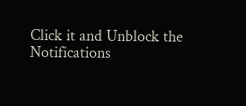Click it and Unblock the Notifications